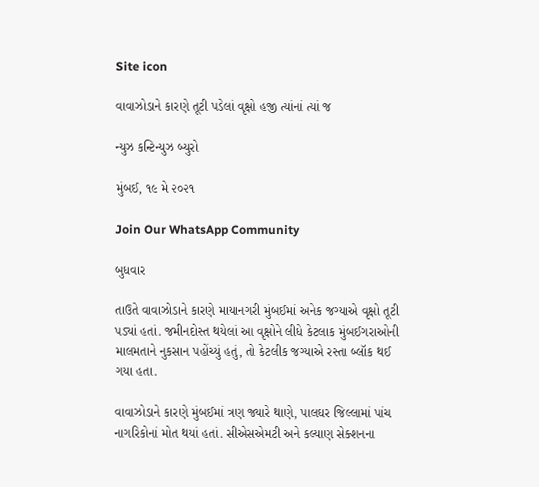Site icon

વાવાઝોડાને કારણે તૂટી પડેલાં વૃક્ષો હજી ત્યાંનાં ત્યાં જ

ન્યુઝ કન્ટિન્યુઝ બ્યુરો

મુંબઈ, ૧૯ મે ૨૦૨૧

Join Our WhatsApp Community

બુધવાર

તાઉતે વાવાઝોડાને કારણે માયાનગરી મુંબઈમાં અનેક જગ્યાએ વૃક્ષો તૂટી પડ્યાં હતાં. જમીનદોસ્ત થયેલાં આ વૃક્ષોને લીધે કેટલાક મુંબઈગરાઓની માલમતાને નુકસાન પહોંચ્યું હતું, તો કેટલીક જગ્યાએ રસ્તા બ્લૉક થઈ ગયા હતા.

વાવાઝોડાને કારણે મુંબઈમાં ત્રણ જ્યારે થાણે, પાલઘર જિલ્લામાં પાંચ નાગરિકોનાં મોત થયાં હતાં. સીએસ‌એમટી અને કલ્યાણ સેક્શનના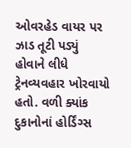ઓવરહેડ વાયર પર ઝાડ તૂટી પડ્યું હોવાને લીધે ટ્રેનવ્યવહાર ખોરવાયો હતો. વળી ક્યાંક દુકાનોનાં હોર્ડિંગ્સ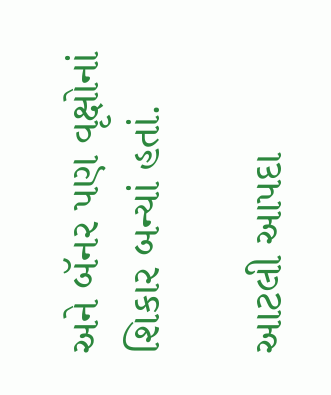અને બૅનર પણ વૃક્ષોનાં શિકાર બન્યાં હતાં.

આટલી આપદા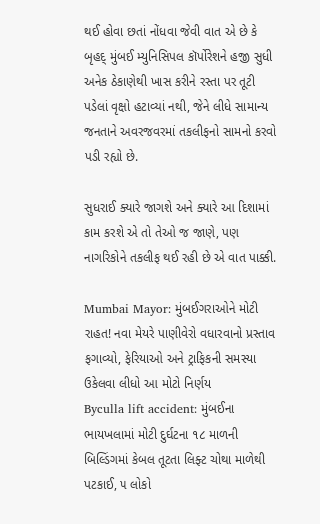થઈ હોવા છતાં નોંધવા જેવી વાત એ છે કે બૃહદ્ મુંબઈ મ્યુનિસિપલ કૉર્પોરેશને હજી સુધી અનેક ઠેકાણેથી ખાસ કરીને રસ્તા પર તૂટી પડેલાં વૃક્ષો હટાવ્યાં નથી, જેને લીધે સામાન્ય જનતાને અવરજવરમાં તકલીફનો સામનો કરવો પડી રહ્યો છે.

સુધરાઈ ક્યારે જાગશે અને ક્યારે આ દિશામાં કામ કરશે એ તો તેઓ જ જાણે, પણ નાગરિકોને તકલીફ થઈ રહી છે એ વાત પાક્કી.

Mumbai Mayor: મુંબઈગરાઓને મોટી રાહત! નવા મેયરે પાણીવેરો વધારવાનો પ્રસ્તાવ ફગાવ્યો, ફેરિયાઓ અને ટ્રાફિકની સમસ્યા ઉકેલવા લીધો આ મોટો નિર્ણય
Byculla lift accident: મુંબઈના ભાયખલામાં મોટી દુર્ઘટના ૧૮ માળની બિલ્ડિંગમાં કેબલ તૂટતા લિફ્ટ ચોથા માળેથી પટકાઈ, ૫ લોકો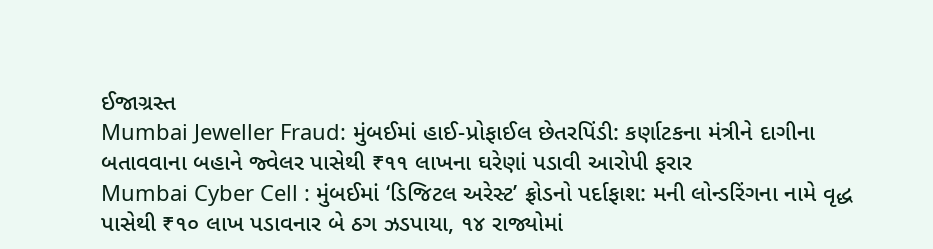ઈજાગ્રસ્ત
Mumbai Jeweller Fraud: મુંબઈમાં હાઈ-પ્રોફાઈલ છેતરપિંડી: કર્ણાટકના મંત્રીને દાગીના બતાવવાના બહાને જ્વેલર પાસેથી ₹૧૧ લાખના ઘરેણાં પડાવી આરોપી ફરાર
Mumbai Cyber Cell : મુંબઈમાં ‘ડિજિટલ અરેસ્ટ’ ફ્રોડનો પર્દાફાશ: મની લોન્ડરિંગના નામે વૃદ્ધ પાસેથી ₹૧૦ લાખ પડાવનાર બે ઠગ ઝડપાયા, ૧૪ રાજ્યોમાં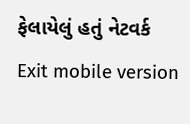ફેલાયેલું હતું નેટવર્ક
Exit mobile version